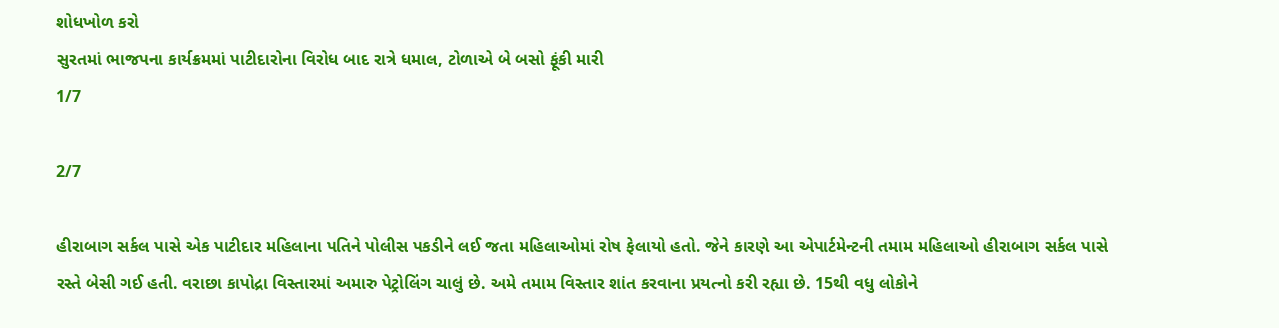શોધખોળ કરો
સુરતમાં ભાજપના કાર્યક્રમમાં પાટીદારોના વિરોધ બાદ રાત્રે ધમાલ, ટોળાએ બે બસો ફૂંકી મારી
1/7

2/7

હીરાબાગ સર્કલ પાસે એક પાટીદાર મહિલાના પતિને પોલીસ પકડીને લઈ જતા મહિલાઓમાં રોષ ફેલાયો હતો. જેને કારણે આ એપાર્ટમેન્ટની તમામ મહિલાઓ હીરાબાગ સર્કલ પાસે રસ્તે બેસી ગઈ હતી. વરાછા કાપોદ્રા વિસ્તારમાં અમારુ પેટ્રોલિંગ ચાલું છે. અમે તમામ વિસ્તાર શાંત કરવાના પ્રયત્નો કરી રહ્યા છે. 15થી વધુ લોકોને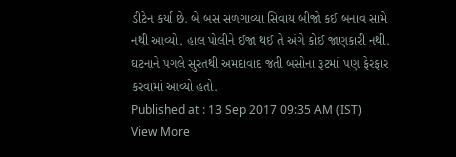ડીટેન કર્યા છે. બે બસ સળગાવ્યા સિવાય બીજો કઈ બનાવ સામે નથી આવ્યો. હાલ પોલીને ઈજા થઈ તે અંગે કોઈ જાણકારી નથી. ઘટનાને પગલે સુરતથી અમદાવાદ જતી બસોના રૂટમાં પણ ફેરફાર કરવામાં આવ્યો હતો.
Published at : 13 Sep 2017 09:35 AM (IST)
View More